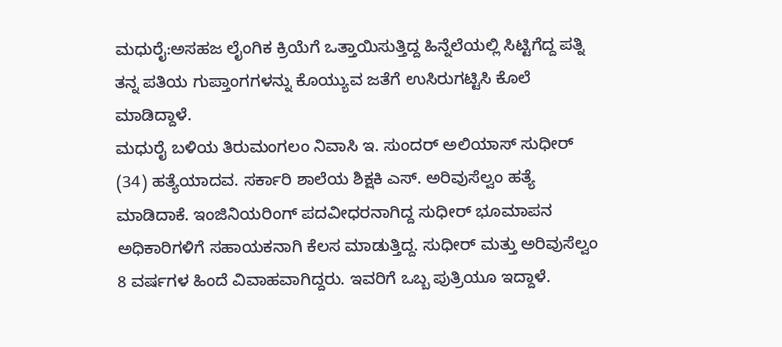ಮಧುರೈ:ಅಸಹಜ ಲೈಂಗಿಕ ಕ್ರಿಯೆಗೆ ಒತ್ತಾಯಿಸುತ್ತಿದ್ದ ಹಿನ್ನೆಲೆಯಲ್ಲಿ ಸಿಟ್ಟಿಗೆದ್ದ ಪತ್ನಿ ತನ್ನ ಪತಿಯ ಗುಪ್ತಾಂಗಗಳನ್ನು ಕೊಯ್ಯುವ ಜತೆಗೆ ಉಸಿರುಗಟ್ಟಿಸಿ ಕೊಲೆ ಮಾಡಿದ್ದಾಳೆ.
ಮಧುರೈ ಬಳಿಯ ತಿರುಮಂಗಲಂ ನಿವಾಸಿ ಇ. ಸುಂದರ್ ಅಲಿಯಾಸ್ ಸುಧೀರ್ (34) ಹತ್ಯೆಯಾದವ. ಸರ್ಕಾರಿ ಶಾಲೆಯ ಶಿಕ್ಷಕಿ ಎಸ್. ಅರಿವುಸೆಲ್ವಂ ಹತ್ಯೆ ಮಾಡಿದಾಕೆ. ಇಂಜಿನಿಯರಿಂಗ್ ಪದವೀಧರನಾಗಿದ್ದ ಸುಧೀರ್ ಭೂಮಾಪನ ಅಧಿಕಾರಿಗಳಿಗೆ ಸಹಾಯಕನಾಗಿ ಕೆಲಸ ಮಾಡುತ್ತಿದ್ದ. ಸುಧೀರ್ ಮತ್ತು ಅರಿವುಸೆಲ್ವಂ 8 ವರ್ಷಗಳ ಹಿಂದೆ ವಿವಾಹವಾಗಿದ್ದರು. ಇವರಿಗೆ ಒಬ್ಬ ಪುತ್ರಿಯೂ ಇದ್ದಾಳೆ.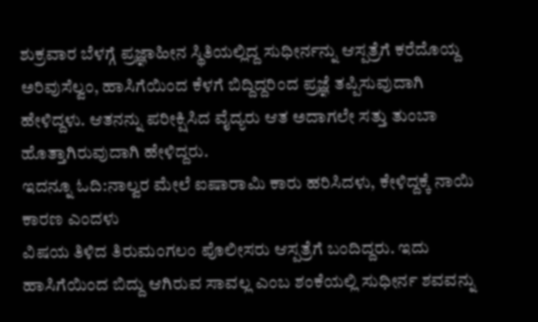ಶುಕ್ರವಾರ ಬೆಳಗ್ಗೆ ಪ್ರಜ್ಞಾಹೀನ ಸ್ಥಿತಿಯಲ್ಲಿದ್ದ ಸುಧೀರ್ನನ್ನು ಆಸ್ಪತ್ರೆಗೆ ಕರೆದೊಯ್ದ ಅರಿವುಸೆಲ್ವಂ, ಹಾಸಿಗೆಯಿಂದ ಕೆಳಗೆ ಬಿದ್ದಿದ್ದರಿಂದ ಪ್ರಜ್ಞೆ ತಪ್ಪಿಸುವುದಾಗಿ ಹೇಳಿದ್ದಳು. ಆತನನ್ನು ಪರೀಕ್ಷಿಸಿದ ವೈದ್ಯರು ಆತ ಅದಾಗಲೇ ಸತ್ತು ತುಂಬಾ ಹೊತ್ತಾಗಿರುವುದಾಗಿ ಹೇಳಿದ್ದರು.
ಇದನ್ನೂ ಓದಿ:ನಾಲ್ವರ ಮೇಲೆ ಐಷಾರಾಮಿ ಕಾರು ಹರಿಸಿದಳು, ಕೇಳಿದ್ದಕ್ಕೆ ನಾಯಿ ಕಾರಣ ಎಂದಳು
ವಿಷಯ ತಿಳಿದ ತಿರುಮಂಗಲಂ ಪೊಲೀಸರು ಆಸ್ಪತ್ರೆಗೆ ಬಂದಿದ್ದರು. ಇದು ಹಾಸಿಗೆಯಿಂದ ಬಿದ್ದು ಆಗಿರುವ ಸಾವಲ್ಲ ಎಂಬ ಶಂಕೆಯಲ್ಲಿ ಸುಧೀರ್ನ ಶವವನ್ನು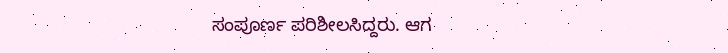ಸಂಪೂರ್ಣ ಪರಿಶೀಲಸಿದ್ದರು. ಆಗ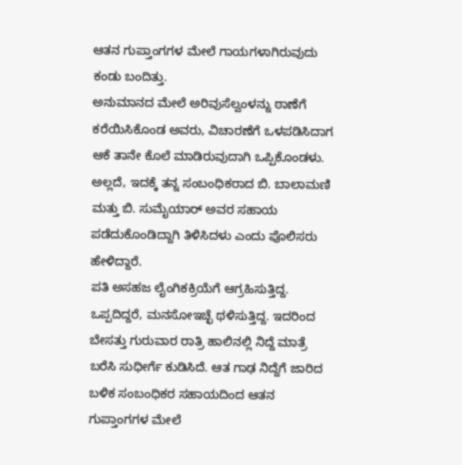ಆತನ ಗುಪ್ತಾಂಗಗಳ ಮೇಲೆ ಗಾಯಗಳಾಗಿರುವುದು ಕಂಡು ಬಂದಿತ್ತು.
ಅನುಮಾನದ ಮೇಲೆ ಅರಿವುಸೆಲ್ವಂಳನ್ನು ಠಾಣೆಗೆ ಕರೆಯಿಸಿಕೊಂಡ ಅವರು, ವಿಚಾರಣೆಗೆ ಒಳಪಡಿಸಿದಾಗ ಆಕೆ ತಾನೇ ಕೊಲೆ ಮಾಡಿರುವುದಾಗಿ ಒಪ್ಪಿಕೊಂಡಳು. ಅಲ್ಲದೆ, ಇದಕ್ಕೆ ತನ್ನ ಸಂಬಂಧಿಕರಾದ ಬಿ. ಬಾಲಾಮಣಿ ಮತ್ತು ಬಿ. ಸುಮೈಯಾರ್ ಅವರ ಸಹಾಯ ಪಡೆದುಕೊಂಡಿದ್ದಾಗಿ ತಿಳಿಸಿದಳು ಎಂದು ಪೊಲಿಸರು ಹೇಳಿದ್ದಾರೆ.
ಪತಿ ಅಸಹಜ ಲೈಂಗಿಕಕ್ರಿಯೆಗೆ ಆಗ್ರಹಿಸುತ್ತಿದ್ದ. ಒಪ್ಪದಿದ್ದರೆ, ಮನಸೋಇಚ್ಛೆ ಥಳಿಸುತ್ತಿದ್ದ. ಇದರಿಂದ ಬೇಸತ್ತು ಗುರುವಾರ ರಾತ್ರಿ ಹಾಲಿನಲ್ಲಿ ನಿದ್ದೆ ಮಾತ್ರೆ ಬರೆಸಿ ಸುಧೀರ್ಗೆ ಕುಡಿಸಿದೆ. ಆತ ಗಾಢ ನಿದ್ದೆಗೆ ಜಾರಿದ ಬಳಿಕ ಸಂಬಂಧಿಕರ ಸಹಾಯದಿಂದ ಆತನ ಗುಪ್ತಾಂಗಗಳ ಮೇಲೆ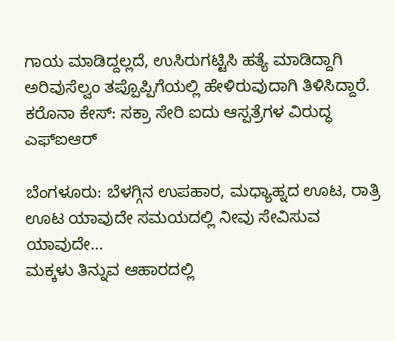ಗಾಯ ಮಾಡಿದ್ದಲ್ಲದೆ, ಉಸಿರುಗಟ್ಟಿಸಿ ಹತ್ಯೆ ಮಾಡಿದ್ದಾಗಿ ಅರಿವುಸೆಲ್ವಂ ತಪ್ಪೊಪ್ಪಿಗೆಯಲ್ಲಿ ಹೇಳಿರುವುದಾಗಿ ತಿಳಿಸಿದ್ದಾರೆ.
ಕರೊನಾ ಕೇಸ್: ಸಕ್ರಾ ಸೇರಿ ಐದು ಆಸ್ಪತ್ರೆಗಳ ವಿರುದ್ಧ ಎಫ್ಐಆರ್

ಬೆಂಗಳೂರು: ಬೆಳಗ್ಗಿನ ಉಪಹಾರ, ಮಧ್ಯಾಹ್ನದ ಊಟ, ರಾತ್ರಿ ಊಟ ಯಾವುದೇ ಸಮಯದಲ್ಲಿ ನೀವು ಸೇವಿಸುವ ಯಾವುದೇ…
ಮಕ್ಕಳು ತಿನ್ನುವ ಆಹಾರದಲ್ಲಿ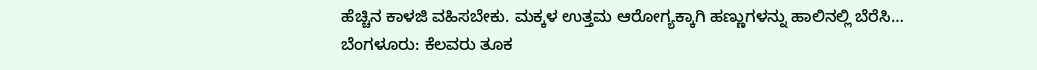ಹೆಚ್ಚಿನ ಕಾಳಜಿ ವಹಿಸಬೇಕು. ಮಕ್ಕಳ ಉತ್ತಮ ಆರೋಗ್ಯಕ್ಕಾಗಿ ಹಣ್ಣುಗಳನ್ನು ಹಾಲಿನಲ್ಲಿ ಬೆರೆಸಿ…
ಬೆಂಗಳೂರು: ಕೆಲವರು ತೂಕ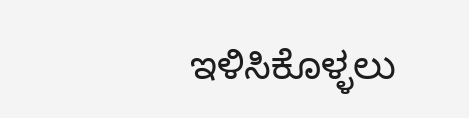ಇಳಿಸಿಕೊಳ್ಳಲು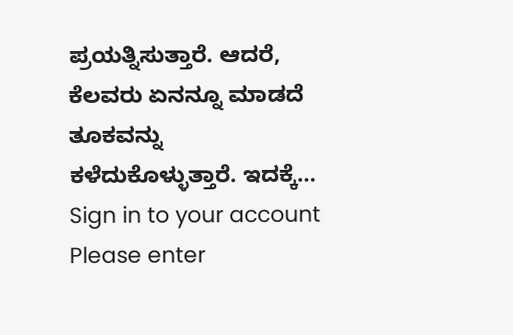ಪ್ರಯತ್ನಿಸುತ್ತಾರೆ. ಆದರೆ, ಕೆಲವರು ಏನನ್ನೂ ಮಾಡದೆ ತೂಕವನ್ನು ಕಳೆದುಕೊಳ್ಳುತ್ತಾರೆ. ಇದಕ್ಕೆ…
Sign in to your account
Please enter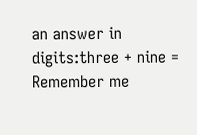an answer in digits:three + nine =
Remember me